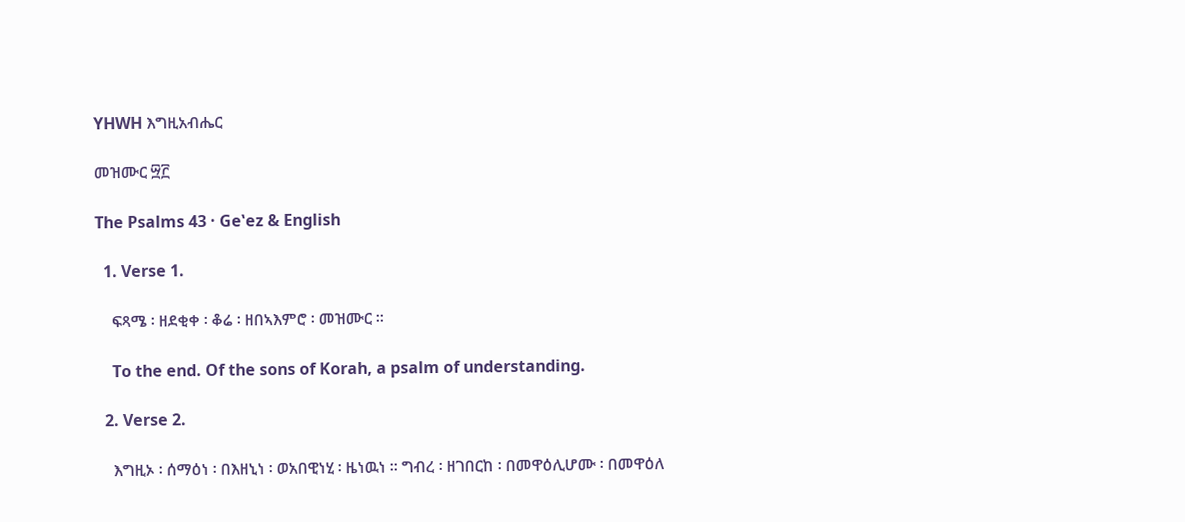YHWH እግዚአብሔር

መዝሙር ፵፫

The Psalms 43 · Geʽez & English

  1. Verse 1.

    ፍጻሜ ፡ ዘደቂቀ ፡ ቆሬ ፡ ዘበኣእምሮ ፡ መዝሙር ።

    To the end. Of the sons of Korah, a psalm of understanding.

  2. Verse 2.

    እግዚኦ ፡ ሰማዕነ ፡ በእዘኒነ ፡ ወአበዊነሂ ፡ ዜነዉነ ። ግብረ ፡ ዘገበርከ ፡ በመዋዕሊሆሙ ፡ በመዋዕለ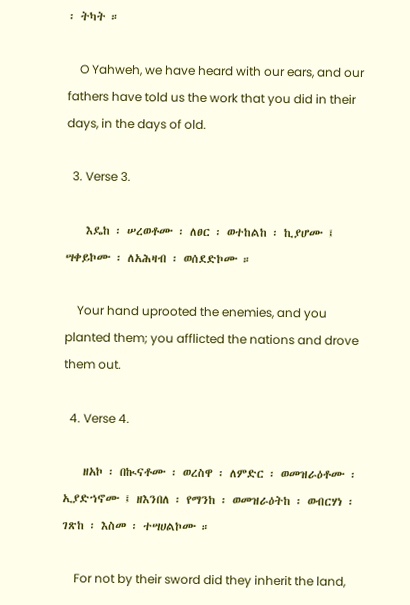፡ ትካት ።

    O Yahweh, we have heard with our ears, and our fathers have told us the work that you did in their days, in the days of old.

  3. Verse 3.

    እዴከ ፡ ሠረወቶሙ ፡ ለፀር ፡ ወተከልከ ፡ ኪያሆሙ ፤ ሣቀይኮሙ ፡ ለአሕዛብ ፡ ወሰደድኮሙ ።

    Your hand uprooted the enemies, and you planted them; you afflicted the nations and drove them out.

  4. Verse 4.

    ዘአኮ ፡ በኲናቶሙ ፡ ወረስዋ ፡ ለምድር ፡ ወመዝራዕቶሙ ፡ ኢያድኀኖሙ ፤ ዘእንበለ ፡ የማንከ ፡ ወመዝራዕትከ ፡ ወብርሃነ ፡ ገጽከ ፡ እስመ ፡ ተሣሀልኮሙ ።

    For not by their sword did they inherit the land,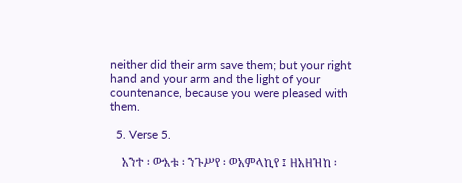neither did their arm save them; but your right hand and your arm and the light of your countenance, because you were pleased with them.

  5. Verse 5.

    አንተ ፡ ውእቱ ፡ ንጉሥየ ፡ ወአምላኪየ ፤ ዘአዘዝከ ፡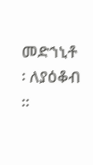መድኀኒቶ ፡ ለያዕቆብ ።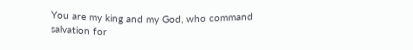You are my king and my God, who command salvation for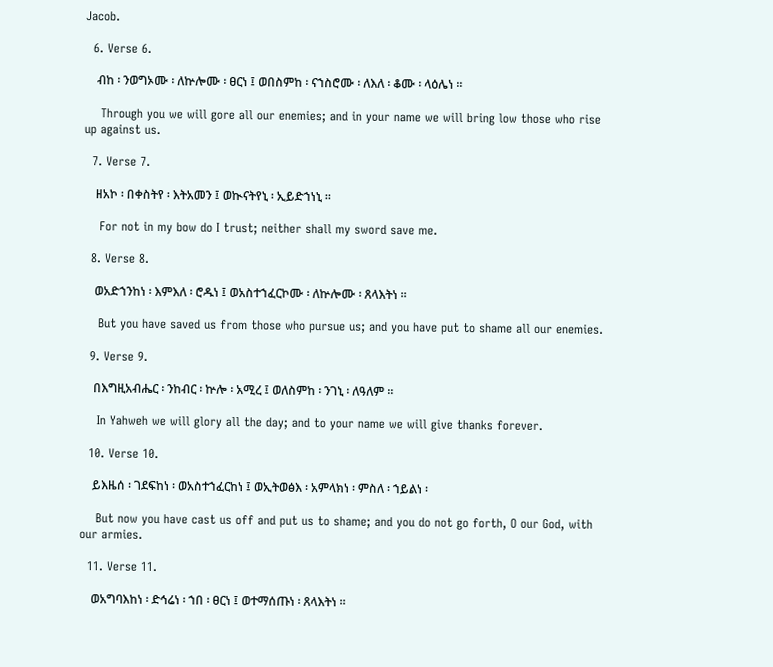Jacob.

  6. Verse 6.

    ብከ ፡ ንወግኦሙ ፡ ለኵሎሙ ፡ ፀርነ ፤ ወበስምከ ፡ ናኀስሮሙ ፡ ለእለ ፡ ቆሙ ፡ ላዕሌነ ።

    Through you we will gore all our enemies; and in your name we will bring low those who rise up against us.

  7. Verse 7.

    ዘአኮ ፡ በቀስትየ ፡ እትአመን ፤ ወኲናትየኒ ፡ ኢይድኀነኒ ።

    For not in my bow do I trust; neither shall my sword save me.

  8. Verse 8.

    ወአድኀንከነ ፡ እምእለ ፡ ሮዱነ ፤ ወአስተኀፈርኮሙ ፡ ለኵሎሙ ፡ ጸላእትነ ።

    But you have saved us from those who pursue us; and you have put to shame all our enemies.

  9. Verse 9.

    በእግዚአብሔር ፡ ንከብር ፡ ኵሎ ፡ አሚረ ፤ ወለስምከ ፡ ንገኒ ፡ ለዓለም ።

    In Yahweh we will glory all the day; and to your name we will give thanks forever.

  10. Verse 10.

    ይእዜሰ ፡ ገደፍከነ ፡ ወአስተኀፈርከነ ፤ ወኢትወፅእ ፡ አምላክነ ፡ ምስለ ፡ ኀይልነ ፡

    But now you have cast us off and put us to shame; and you do not go forth, O our God, with our armies.

  11. Verse 11.

    ወአግባእከነ ፡ ድኅሬነ ፡ ኀበ ፡ ፀርነ ፤ ወተማሰጡነ ፡ ጸላእትነ ።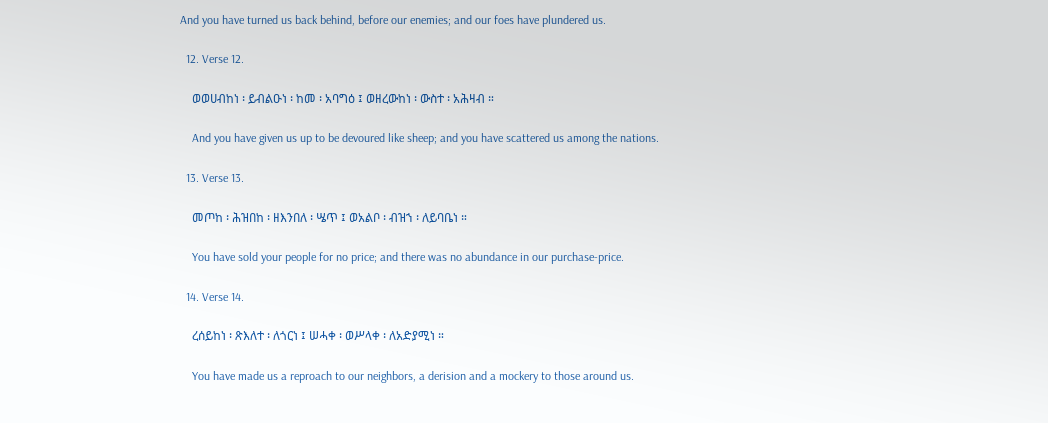And you have turned us back behind, before our enemies; and our foes have plundered us.

  12. Verse 12.

    ወወሀብከነ ፡ ይብልዑነ ፡ ከመ ፡ አባግዕ ፤ ወዘረውከነ ፡ ውስተ ፡ አሕዛብ ።

    And you have given us up to be devoured like sheep; and you have scattered us among the nations.

  13. Verse 13.

    መጦከ ፡ ሕዝበከ ፡ ዘእንበለ ፡ ሤጥ ፤ ወአልቦ ፡ ብዝኀ ፡ ለይባቤነ ።

    You have sold your people for no price; and there was no abundance in our purchase-price.

  14. Verse 14.

    ረሰይከነ ፡ ጽእለተ ፡ ለጎርነ ፤ ሠሓቀ ፡ ወሥላቀ ፡ ለአድያሚነ ።

    You have made us a reproach to our neighbors, a derision and a mockery to those around us.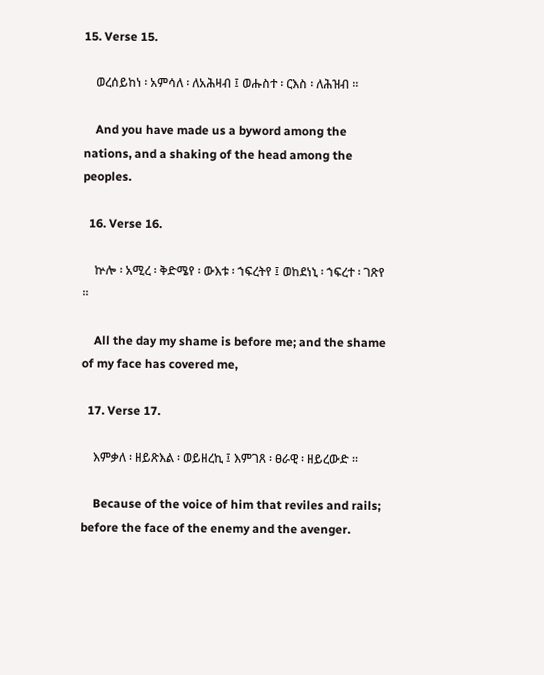15. Verse 15.

    ወረሰይከነ ፡ አምሳለ ፡ ለአሕዛብ ፤ ወሑስተ ፡ ርእስ ፡ ለሕዝብ ።

    And you have made us a byword among the nations, and a shaking of the head among the peoples.

  16. Verse 16.

    ኵሎ ፡ አሚረ ፡ ቅድሜየ ፡ ውእቱ ፡ ኀፍረትየ ፤ ወከደነኒ ፡ ኀፍረተ ፡ ገጽየ ።

    All the day my shame is before me; and the shame of my face has covered me,

  17. Verse 17.

    እምቃለ ፡ ዘይጽእል ፡ ወይዘረኪ ፤ እምገጸ ፡ ፀራዊ ፡ ዘይረውድ ።

    Because of the voice of him that reviles and rails; before the face of the enemy and the avenger.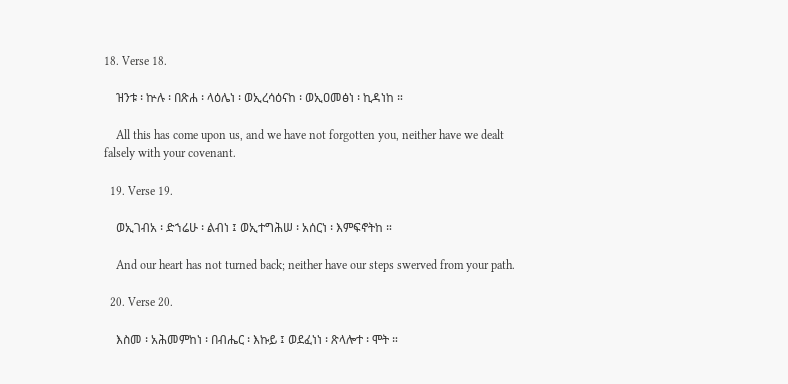18. Verse 18.

    ዝንቱ ፡ ኵሉ ፡ በጽሐ ፡ ላዕሌነ ፡ ወኢረሳዕናከ ፡ ወኢዐመፅነ ፡ ኪዳነከ ።

    All this has come upon us, and we have not forgotten you, neither have we dealt falsely with your covenant.

  19. Verse 19.

    ወኢገብአ ፡ ድኀሬሁ ፡ ልብነ ፤ ወኢተግሕሠ ፡ አሰርነ ፡ እምፍኖትከ ።

    And our heart has not turned back; neither have our steps swerved from your path.

  20. Verse 20.

    እስመ ፡ አሕመምከነ ፡ በብሔር ፡ እኩይ ፤ ወደፈነነ ፡ ጽላሎተ ፡ ሞት ።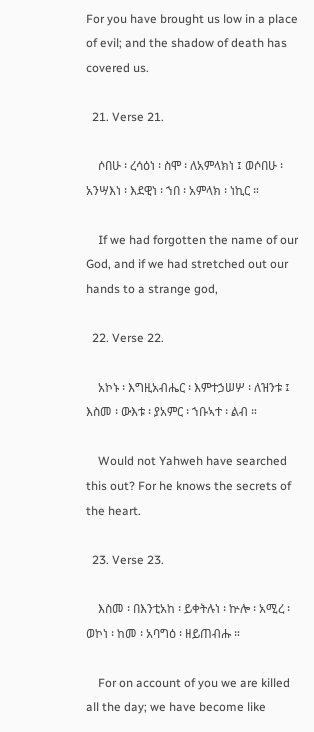For you have brought us low in a place of evil; and the shadow of death has covered us.

  21. Verse 21.

    ሶበሁ ፡ ረሳዕነ ፡ ስሞ ፡ ለአምላክነ ፤ ወሶበሁ ፡ አንሣእነ ፡ እደዊነ ፡ ኀበ ፡ አምላክ ፡ ነኪር ።

    If we had forgotten the name of our God, and if we had stretched out our hands to a strange god,

  22. Verse 22.

    አኮኑ ፡ እግዚአብሔር ፡ እምተኃሠሦ ፡ ለዝንቱ ፤ እስመ ፡ ውእቱ ፡ ያአምር ፡ ኀቡኣተ ፡ ልብ ።

    Would not Yahweh have searched this out? For he knows the secrets of the heart.

  23. Verse 23.

    እስመ ፡ በእንቲአከ ፡ ይቀትሉነ ፡ ኵሎ ፡ አሚረ ፡ ወኮነ ፡ ከመ ፡ አባግዕ ፡ ዘይጠብሑ ።

    For on account of you we are killed all the day; we have become like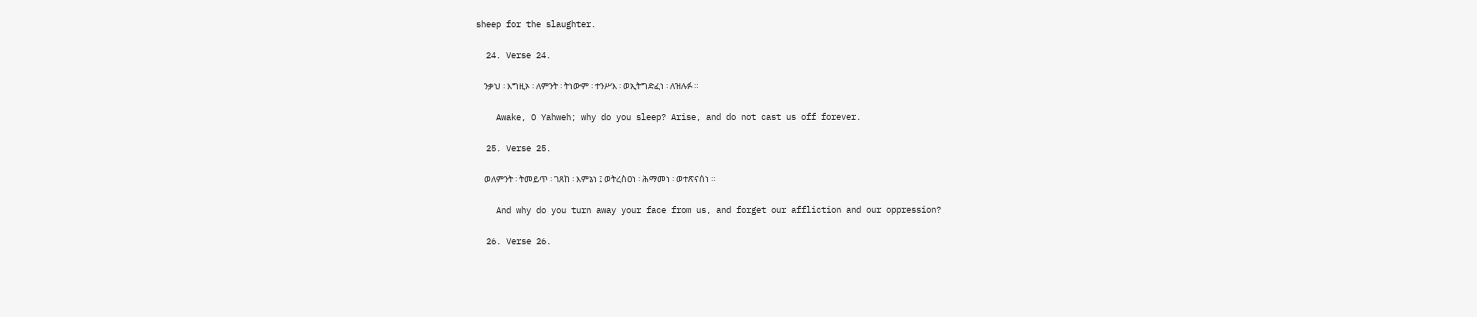sheep for the slaughter.

  24. Verse 24.

    ንቃህ ፡ እግዚኦ ፡ ለምንት ፡ ትነውም ፡ ተንሥእ ፡ ወኢትግድፈነ ፡ ለዝሉፉ ።

    Awake, O Yahweh; why do you sleep? Arise, and do not cast us off forever.

  25. Verse 25.

    ወለምንት ፡ ትመይጥ ፡ ገጸከ ፡ እምኔነ ፤ ወትረስዐነ ፡ ሕማመነ ፡ ወተጽናሰነ ።

    And why do you turn away your face from us, and forget our affliction and our oppression?

  26. Verse 26.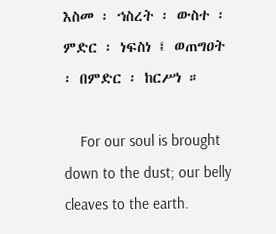እስመ ፡ ኀስረት ፡ ውስተ ፡ ምድር ፡ ነፍስነ ፤ ወጠግዐት ፡ በምድር ፡ ከርሥነ ።

    For our soul is brought down to the dust; our belly cleaves to the earth.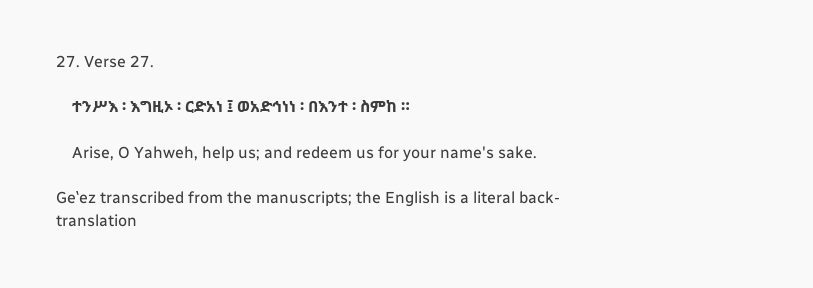27. Verse 27.

    ተንሥእ ፡ እግዚኦ ፡ ርድአነ ፤ ወአድኅነነ ፡ በእንተ ፡ ስምከ ።

    Arise, O Yahweh, help us; and redeem us for your name's sake.

Geʽez transcribed from the manuscripts; the English is a literal back-translation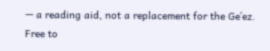— a reading aid, not a replacement for the Geʽez. Free to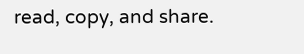read, copy, and share.